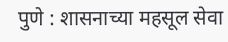पुणे : शासनाच्या महसूल सेवा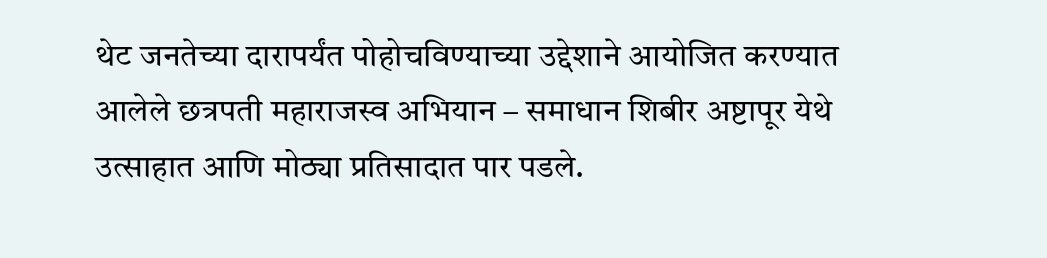थेट जनतेच्या दारापर्यंत पोहोचविण्याच्या उद्देशाने आयोजित करण्यात आलेले छत्रपती महाराजस्व अभियान – समाधान शिबीर अष्टापूर येथे उत्साहात आणि मोठ्या प्रतिसादात पार पडले.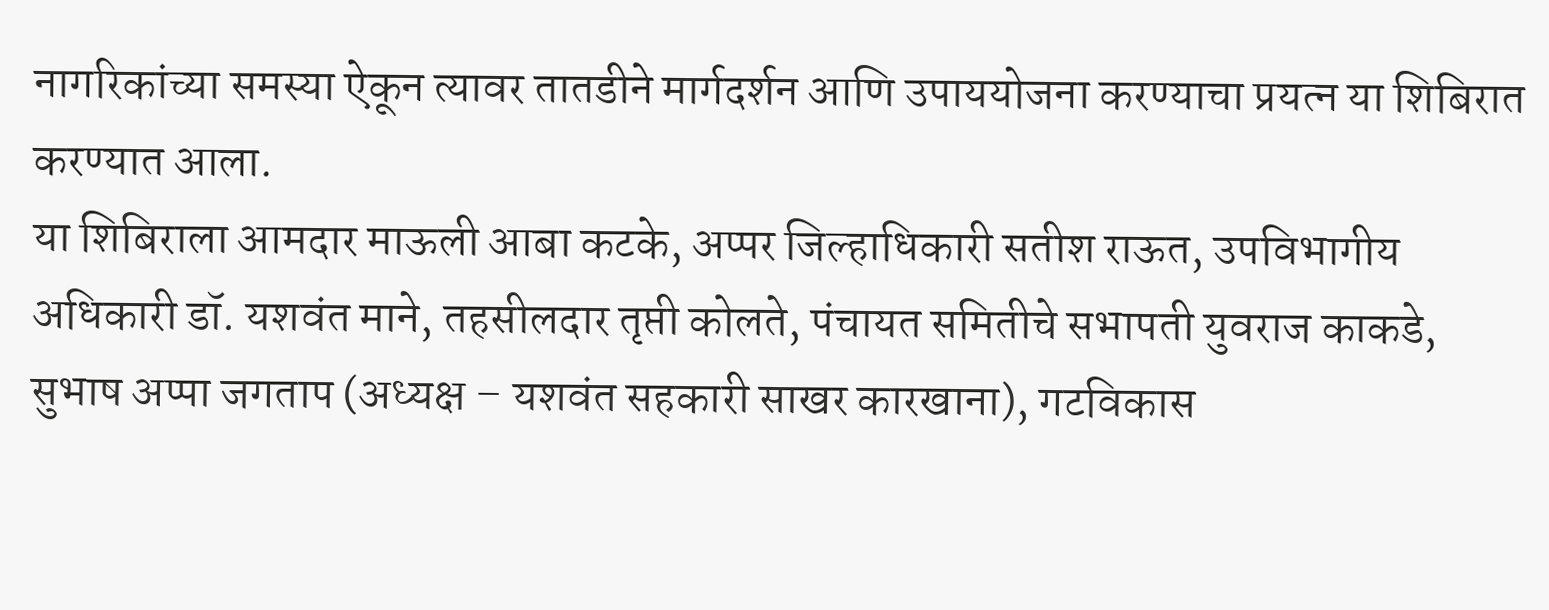नागरिकांच्या समस्या ऐकून त्यावर तातडीने मार्गदर्शन आणि उपाययोजना करण्याचा प्रयत्न या शिबिरात करण्यात आला.
या शिबिराला आमदार माऊली आबा कटके, अप्पर जिल्हाधिकारी सतीश राऊत, उपविभागीय अधिकारी डॉ. यशवंत माने, तहसीलदार तृप्ती कोलते, पंचायत समितीचे सभापती युवराज काकडे, सुभाष अप्पा जगताप (अध्यक्ष – यशवंत सहकारी साखर कारखाना), गटविकास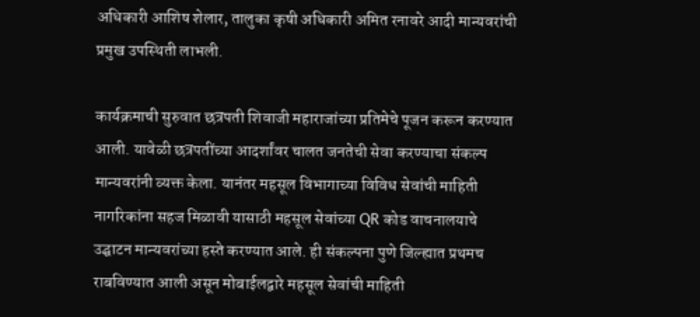अधिकारी आशिष शेलार, तालुका कृषी अधिकारी अमित रनावरे आदी मान्यवरांची प्रमुख उपस्थिती लाभली.

कार्यक्रमाची सुरुवात छत्रपती शिवाजी महाराजांच्या प्रतिमेचे पूजन करून करण्यात आली. यावेळी छत्रपतींच्या आदर्शांवर चालत जनतेची सेवा करण्याचा संकल्प मान्यवरांनी व्यक्त केला. यानंतर महसूल विभागाच्या विविध सेवांची माहिती नागरिकांना सहज मिळावी यासाठी महसूल सेवांच्या QR कोड वाचनालयाचे उद्घाटन मान्यवरांच्या हस्ते करण्यात आले. ही संकल्पना पुणे जिल्ह्यात प्रथमच राबविण्यात आली असून मोबाईलद्वारे महसूल सेवांची माहिती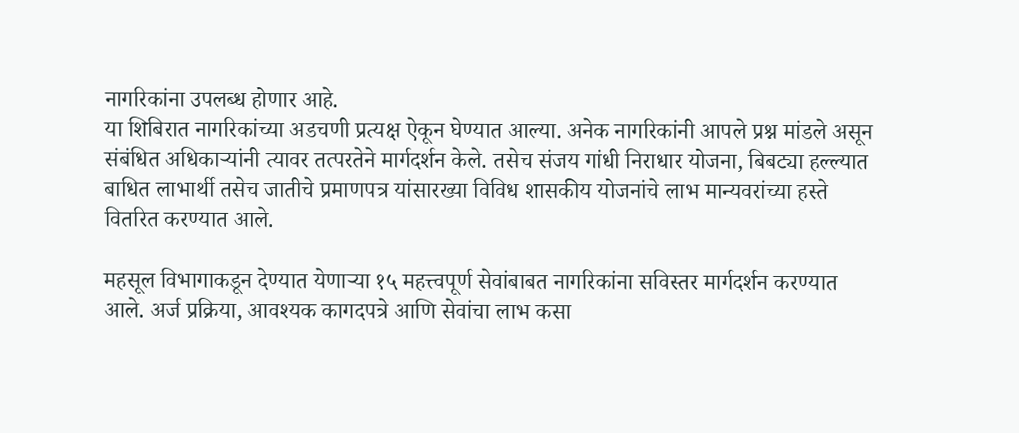नागरिकांना उपलब्ध होणार आहे.
या शिबिरात नागरिकांच्या अडचणी प्रत्यक्ष ऐकून घेण्यात आल्या. अनेक नागरिकांनी आपले प्रश्न मांडले असून संबंधित अधिकाऱ्यांनी त्यावर तत्परतेने मार्गदर्शन केले. तसेच संजय गांधी निराधार योजना, बिबट्या हल्ल्यात बाधित लाभार्थी तसेच जातीचे प्रमाणपत्र यांसारख्या विविध शासकीय योजनांचे लाभ मान्यवरांच्या हस्ते वितरित करण्यात आले.

महसूल विभागाकडून देण्यात येणाऱ्या १५ महत्त्वपूर्ण सेवांबाबत नागरिकांना सविस्तर मार्गदर्शन करण्यात आले. अर्ज प्रक्रिया, आवश्यक कागदपत्रे आणि सेवांचा लाभ कसा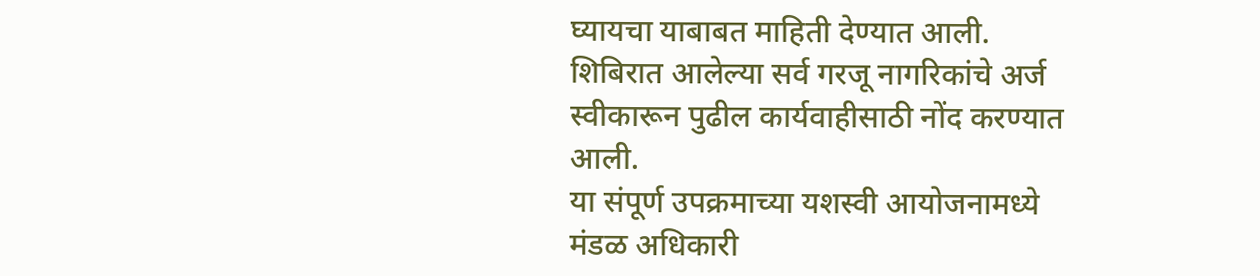घ्यायचा याबाबत माहिती देण्यात आली. शिबिरात आलेल्या सर्व गरजू नागरिकांचे अर्ज स्वीकारून पुढील कार्यवाहीसाठी नोंद करण्यात आली.
या संपूर्ण उपक्रमाच्या यशस्वी आयोजनामध्ये मंडळ अधिकारी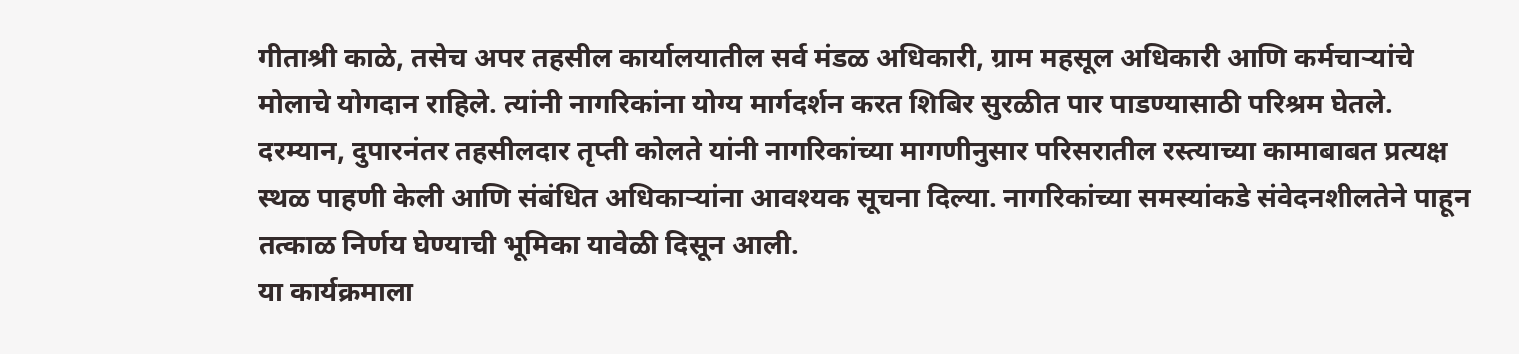गीताश्री काळे, तसेच अपर तहसील कार्यालयातील सर्व मंडळ अधिकारी, ग्राम महसूल अधिकारी आणि कर्मचाऱ्यांचे मोलाचे योगदान राहिले. त्यांनी नागरिकांना योग्य मार्गदर्शन करत शिबिर सुरळीत पार पाडण्यासाठी परिश्रम घेतले.
दरम्यान, दुपारनंतर तहसीलदार तृप्ती कोलते यांनी नागरिकांच्या मागणीनुसार परिसरातील रस्त्याच्या कामाबाबत प्रत्यक्ष स्थळ पाहणी केली आणि संबंधित अधिकाऱ्यांना आवश्यक सूचना दिल्या. नागरिकांच्या समस्यांकडे संवेदनशीलतेने पाहून तत्काळ निर्णय घेण्याची भूमिका यावेळी दिसून आली.
या कार्यक्रमाला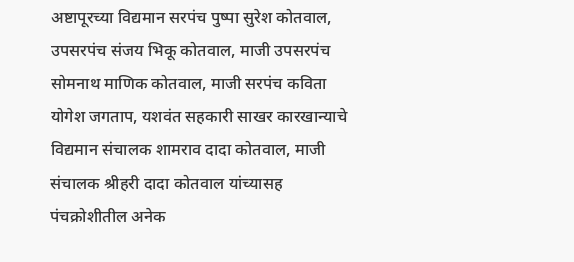अष्टापूरच्या विद्यमान सरपंच पुष्पा सुरेश कोतवाल, उपसरपंच संजय भिकू कोतवाल, माजी उपसरपंच सोमनाथ माणिक कोतवाल, माजी सरपंच कविता योगेश जगताप, यशवंत सहकारी साखर कारखान्याचे विद्यमान संचालक शामराव दादा कोतवाल, माजी संचालक श्रीहरी दादा कोतवाल यांच्यासह पंचक्रोशीतील अनेक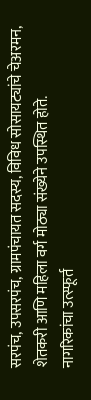सरपंच, उपसरपंच, ग्रामपंचायत सदस्य, विविध सोसायट्यांचे चेअरमन, शेतकरी आणि महिला वर्ग मोठ्या संख्येने उपस्थित होते.
नागरिकांचा उत्स्फूर्त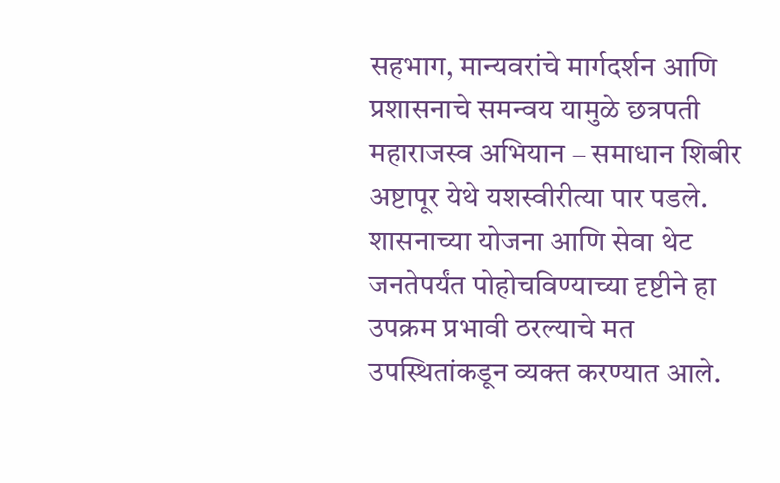सहभाग, मान्यवरांचे मार्गदर्शन आणि प्रशासनाचे समन्वय यामुळे छत्रपती महाराजस्व अभियान – समाधान शिबीर अष्टापूर येथे यशस्वीरीत्या पार पडले. शासनाच्या योजना आणि सेवा थेट जनतेपर्यंत पोहोचविण्याच्या दृष्टीने हा उपक्रम प्रभावी ठरल्याचे मत उपस्थितांकडून व्यक्त करण्यात आले.